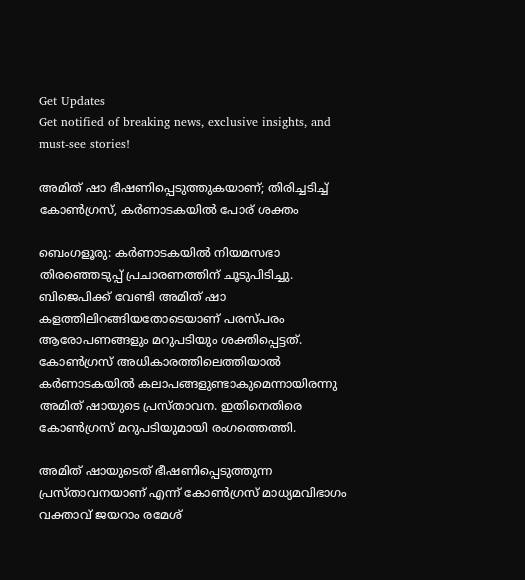Get Updates
Get notified of breaking news, exclusive insights, and must-see stories!

അമിത് ഷാ ഭീഷണിപ്പെടുത്തുകയാണ്; തിരിച്ചടിച്ച് കോണ്‍ഗ്രസ്, കര്‍ണാടകയില്‍ പോര് ശക്തം

ബെംഗളൂരു: കര്‍ണാടകയില്‍ നിയമസഭാ തിരഞ്ഞെടുപ്പ് പ്രചാരണത്തിന് ചൂടുപിടിച്ചു. ബിജെപിക്ക് വേണ്ടി അമിത് ഷാ കളത്തിലിറങ്ങിയതോടെയാണ് പരസ്പരം ആരോപണങ്ങളും മറുപടിയും ശക്തിപ്പെട്ടത്. കോണ്‍ഗ്രസ് അധികാരത്തിലെത്തിയാല്‍ കര്‍ണാടകയില്‍ കലാപങ്ങളുണ്ടാകുമെന്നായിരന്നു അമിത് ഷായുടെ പ്രസ്താവന. ഇതിനെതിരെ കോണ്‍ഗ്രസ് മറുപടിയുമായി രംഗത്തെത്തി.

അമിത് ഷായുടെത് ഭീഷണിപ്പെടുത്തുന്ന പ്രസ്താവനയാണ് എന്ന് കോണ്‍ഗ്രസ് മാധ്യമവിഭാഗം വക്താവ് ജയറാം രമേശ്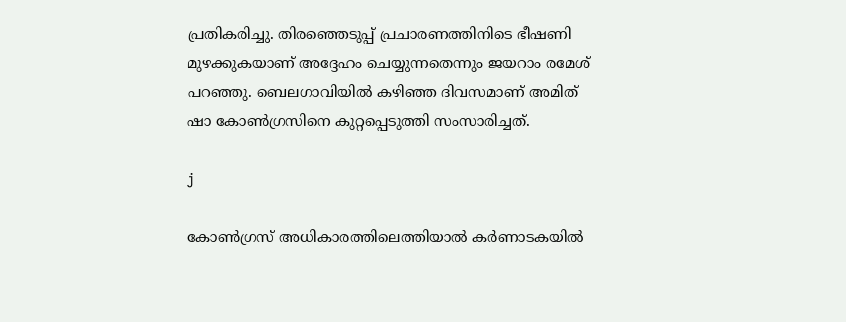പ്രതികരിച്ചു. തിരഞ്ഞെടുപ്പ് പ്രചാരണത്തിനിടെ ഭീഷണി മുഴക്കുകയാണ് അദ്ദേഹം ചെയ്യുന്നതെന്നും ജയറാം രമേശ് പറഞ്ഞു. ബെലഗാവിയില്‍ കഴിഞ്ഞ ദിവസമാണ് അമിത് ഷാ കോണ്‍ഗ്രസിനെ കുറ്റപ്പെടുത്തി സംസാരിച്ചത്.

j

കോണ്‍ഗ്രസ് അധികാരത്തിലെത്തിയാല്‍ കര്‍ണാടകയില്‍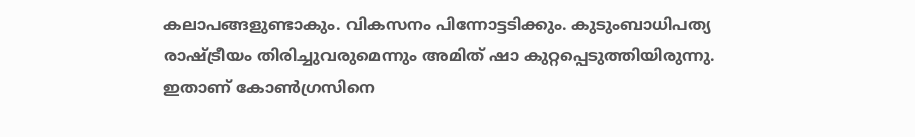കലാപങ്ങളുണ്ടാകും. വികസനം പിന്നോട്ടടിക്കും. കുടുംബാധിപത്യ രാഷ്ട്രീയം തിരിച്ചുവരുമെന്നും അമിത് ഷാ കുറ്റപ്പെടുത്തിയിരുന്നു. ഇതാണ് കോണ്‍ഗ്രസിനെ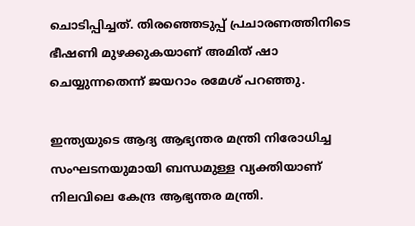ചൊടിപ്പിച്ചത്. തിരഞ്ഞെടുപ്പ് പ്രചാരണത്തിനിടെ ഭീഷണി മുഴക്കുകയാണ് അമിത് ഷാ ചെയ്യുന്നതെന്ന് ജയറാം രമേശ് പറഞ്ഞു.

ഇന്ത്യയുടെ ആദ്യ ആഭ്യന്തര മന്ത്രി നിരോധിച്ച സംഘടനയുമായി ബന്ധമുള്ള വ്യക്തിയാണ് നിലവിലെ കേന്ദ്ര ആഭ്യന്തര മന്ത്രി.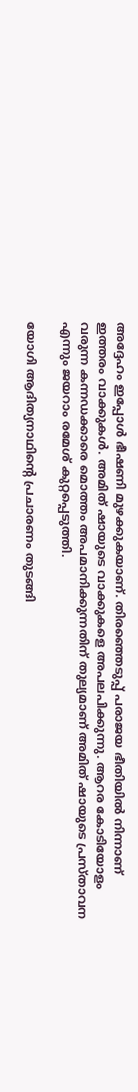അദ്ദേഹം ഇപ്പോള്‍ ഭീഷണി മുഴക്കുകയാണ്. തിരഞ്ഞെടുപ്പ് പരാജയ ഭീതിയില്‍ നിന്നാണ് ഇത്തരം വാക്കുകള്‍. അമിത് ഷായുടെ വാക്കുകളെ അപലപിക്കുന്നു. ആറര കോടിയോളം വരുന്ന കന്നഡക്കാരെ മൊത്തം അപമാനിക്കുന്നതിന് തുല്യമാണ് അമിത് ഷായുടെ പ്രസ്താവന എന്നും ജയറാം രമേശ് കുറ്റപ്പെടുത്തി.

യോഗി ആദിത്യനാഥിന്റെ പ്രചാരണം തുടങ്ങി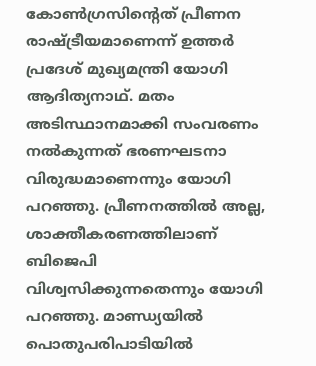കോണ്‍ഗ്രസിന്റെത് പ്രീണന രാഷ്ട്രീയമാണെന്ന് ഉത്തര്‍ പ്രദേശ് മുഖ്യമന്ത്രി യോഗി ആദിത്യനാഥ്. മതം അടിസ്ഥാനമാക്കി സംവരണം നല്‍കുന്നത് ഭരണഘടനാ വിരുദ്ധമാണെന്നും യോഗി പറഞ്ഞു. പ്രീണനത്തില്‍ അല്ല, ശാക്തീകരണത്തിലാണ് ബിജെപി വിശ്വസിക്കുന്നതെന്നും യോഗി പറഞ്ഞു. മാണ്ഡ്യയില്‍ പൊതുപരിപാടിയില്‍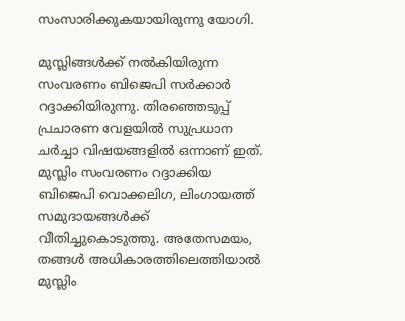സംസാരിക്കുകയായിരുന്നു യോഗി.

മുസ്ലിങ്ങള്‍ക്ക് നല്‍കിയിരുന്ന സംവരണം ബിജെപി സര്‍ക്കാര്‍ റദ്ദാക്കിയിരുന്നു. തിരഞ്ഞെടുപ്പ് പ്രചാരണ വേളയില്‍ സുപ്രധാന ചര്‍ച്ചാ വിഷയങ്ങളില്‍ ഒന്നാണ് ഇത്. മുസ്ലിം സംവരണം റദ്ദാക്കിയ ബിജെപി വൊക്കലിഗ, ലിംഗായത്ത് സമുദായങ്ങള്‍ക്ക് വീതിച്ചുകൊടുത്തു. അതേസമയം, തങ്ങള്‍ അധികാരത്തിലെത്തിയാല്‍ മുസ്ലിം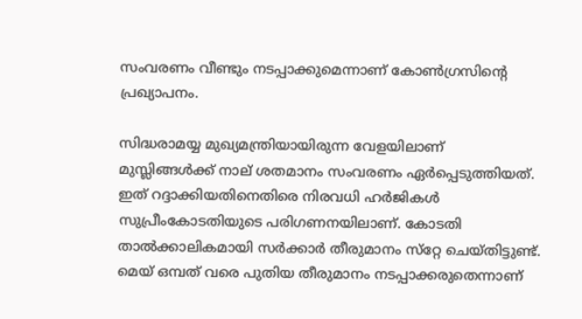സംവരണം വീണ്ടും നടപ്പാക്കുമെന്നാണ് കോണ്‍ഗ്രസിന്റെ പ്രഖ്യാപനം.

സിദ്ധരാമയ്യ മുഖ്യമന്ത്രിയായിരുന്ന വേളയിലാണ് മുസ്ലിങ്ങള്‍ക്ക് നാല് ശതമാനം സംവരണം ഏര്‍പ്പെടുത്തിയത്. ഇത് റദ്ദാക്കിയതിനെതിരെ നിരവധി ഹര്‍ജികള്‍ സുപ്രീംകോടതിയുടെ പരിഗണനയിലാണ്. കോടതി താല്‍ക്കാലികമായി സര്‍ക്കാര്‍ തീരുമാനം സ്‌റ്റേ ചെയ്തിട്ടുണ്ട്. മെയ് ഒമ്പത് വരെ പുതിയ തീരുമാനം നടപ്പാക്കരുതെന്നാണ്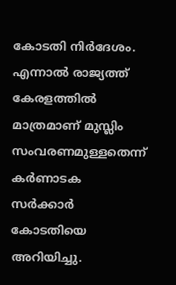കോടതി നിര്‍ദേശം. എന്നാല്‍ രാജ്യത്ത് കേരളത്തില്‍ മാത്രമാണ് മുസ്ലിം സംവരണമുള്ളതെന്ന് കര്‍ണാടക സര്‍ക്കാര്‍ കോടതിയെ അറിയിച്ചു.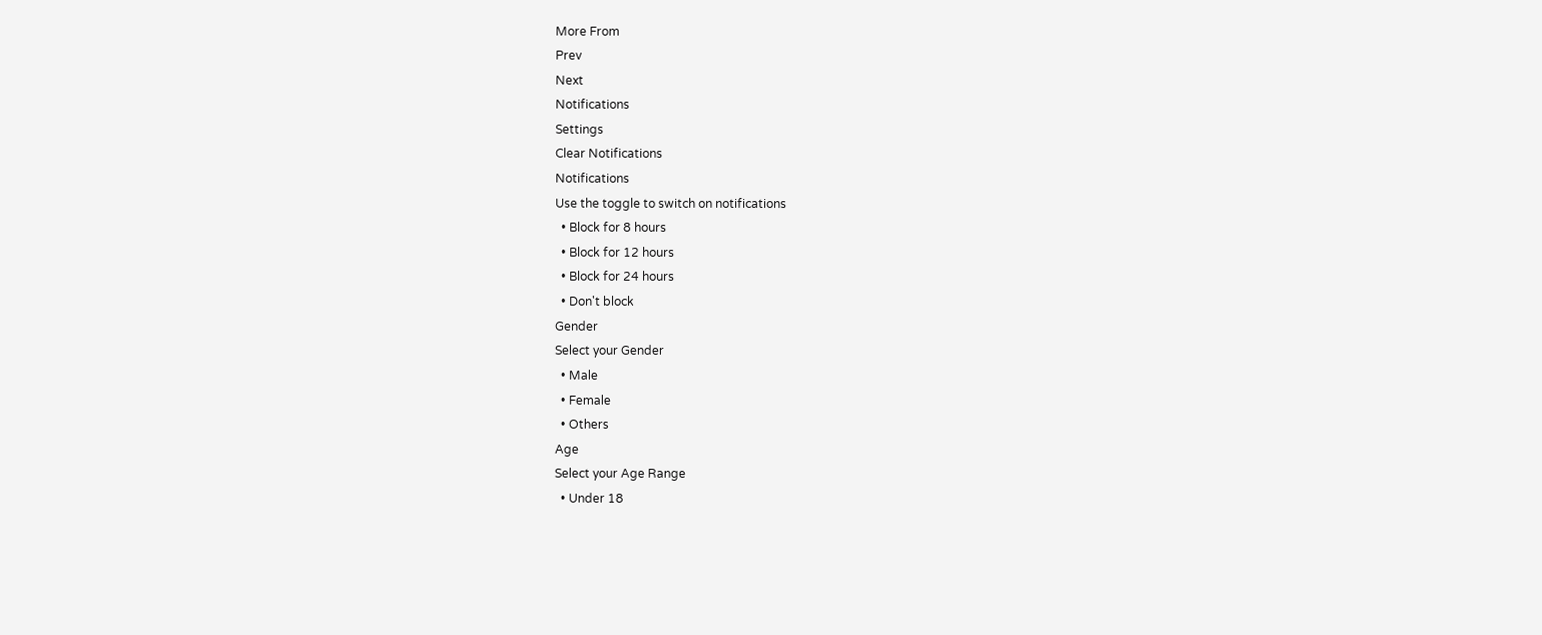More From
Prev
Next
Notifications
Settings
Clear Notifications
Notifications
Use the toggle to switch on notifications
  • Block for 8 hours
  • Block for 12 hours
  • Block for 24 hours
  • Don't block
Gender
Select your Gender
  • Male
  • Female
  • Others
Age
Select your Age Range
  • Under 18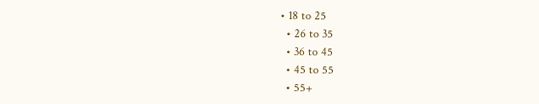• 18 to 25
  • 26 to 35
  • 36 to 45
  • 45 to 55
  • 55+